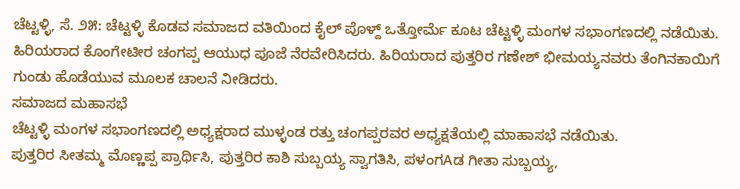ಚೆಟ್ಟಳ್ಳಿ, ಸೆ. ೨೫: ಚೆಟ್ಟಳ್ಳಿ ಕೊಡವ ಸಮಾಜದ ವತಿಯಿಂದ ಕೈಲ್ ಪೊಳ್ದ್ ಒತ್ತೋರ್ಮೆ ಕೂಟ ಚೆಟ್ಟಳ್ಳಿ ಮಂಗಳ ಸಭಾಂಗಣದಲ್ಲಿ ನಡೆಯಿತು. ಹಿರಿಯರಾದ ಕೊಂಗೇಟೀರ ಚಂಗಪ್ಪ ಆಯುಧ ಪೂಜೆ ನೆರವೇರಿಸಿದರು. ಹಿರಿಯರಾದ ಪುತ್ತರಿರ ಗಣೇಶ್ ಭೀಮಯ್ಯನವರು ತೆಂಗಿನಕಾಯಿಗೆ ಗುಂಡು ಹೊಡೆಯುವ ಮೂಲಕ ಚಾಲನೆ ನೀಡಿದರು.
ಸಮಾಜದ ಮಹಾಸಭೆ
ಚೆಟ್ಟಳ್ಳಿ ಮಂಗಳ ಸಭಾಂಗಣದಲ್ಲಿ ಅಧ್ಯಕ್ಷರಾದ ಮುಳ್ಳಂಡ ರತ್ತು ಚಂಗಪ್ಪರವರ ಅಧ್ಯಕ್ಷತೆಯಲ್ಲಿ ಮಾಹಾಸಭೆ ನಡೆಯಿತು.
ಪುತ್ತರಿರ ಸೀತಮ್ಮ ಮೊಣ್ಣಪ್ಪ ಪ್ರಾರ್ಥಿಸಿ, ಪುತ್ತರಿರ ಕಾಶಿ ಸುಬ್ಬಯ್ಯ ಸ್ವಾಗತಿಸಿ, ಪಳಂಗAಡ ಗೀತಾ ಸುಬ್ಬಯ್ಯ,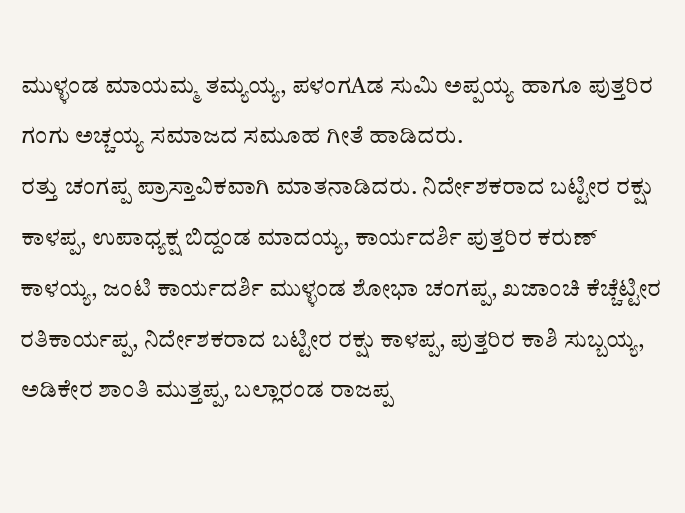ಮುಳ್ಳಂಡ ಮಾಯಮ್ಮ ತಮ್ಯಯ್ಯ, ಪಳಂಗAಡ ಸುಮಿ ಅಪ್ಪಯ್ಯ ಹಾಗೂ ಪುತ್ತರಿರ ಗಂಗು ಅಚ್ಚಯ್ಯ ಸಮಾಜದ ಸಮೂಹ ಗೀತೆ ಹಾಡಿದರು.
ರತ್ತು ಚಂಗಪ್ಪ ಪ್ರಾಸ್ತಾವಿಕವಾಗಿ ಮಾತನಾಡಿದರು. ನಿರ್ದೇಶಕರಾದ ಬಟ್ಟೀರ ರಕ್ಷು ಕಾಳಪ್ಪ, ಉಪಾಧ್ಯಕ್ಷ ಬಿದ್ದಂಡ ಮಾದಯ್ಯ, ಕಾರ್ಯದರ್ಶಿ ಪುತ್ತರಿರ ಕರುಣ್ ಕಾಳಯ್ಯ, ಜಂಟಿ ಕಾರ್ಯದರ್ಶಿ ಮುಳ್ಳಂಡ ಶೋಭಾ ಚಂಗಪ್ಪ, ಖಜಾಂಚಿ ಕೆಚ್ಚೆಟ್ಟೀರ ರತಿಕಾರ್ಯಪ್ಪ, ನಿರ್ದೇಶಕರಾದ ಬಟ್ಟೀರ ರಕ್ಷು ಕಾಳಪ್ಪ, ಪುತ್ತರಿರ ಕಾಶಿ ಸುಬ್ಬಯ್ಯ, ಅಡಿಕೇರ ಶಾಂತಿ ಮುತ್ತಪ್ಪ, ಬಲ್ಲಾರಂಡ ರಾಜಪ್ಪ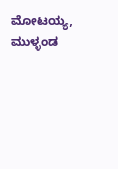ಮೋಟಯ್ಯ, ಮುಳ್ಳಂಡ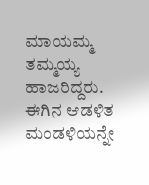ಮಾಯಮ್ಮ ತಮ್ಮಯ್ಯ ಹಾಜರಿದ್ದರು.
ಈಗಿನ ಆಡಳಿತ ಮಂಡಳಿಯನ್ನೇ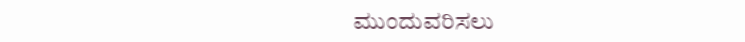ಮುಂದುವರಿಸಲು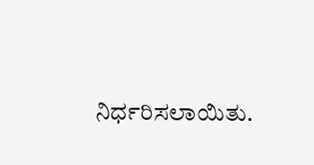ನಿರ್ಧರಿಸಲಾಯಿತು.